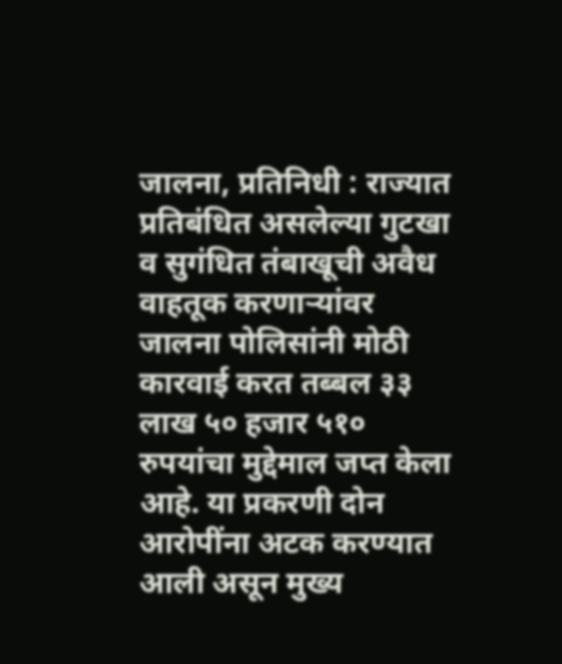जालना, प्रतिनिधी : राज्यात प्रतिबंधित असलेल्या गुटखा व सुगंधित तंबाखूची अवैध वाहतूक करणाऱ्यांवर जालना पोलिसांनी मोठी कारवाई करत तब्बल ३३ लाख ५० हजार ५१० रुपयांचा मुद्देमाल जप्त केला आहे. या प्रकरणी दोन आरोपींना अटक करण्यात आली असून मुख्य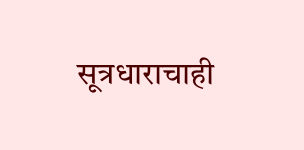सूत्रधाराचाही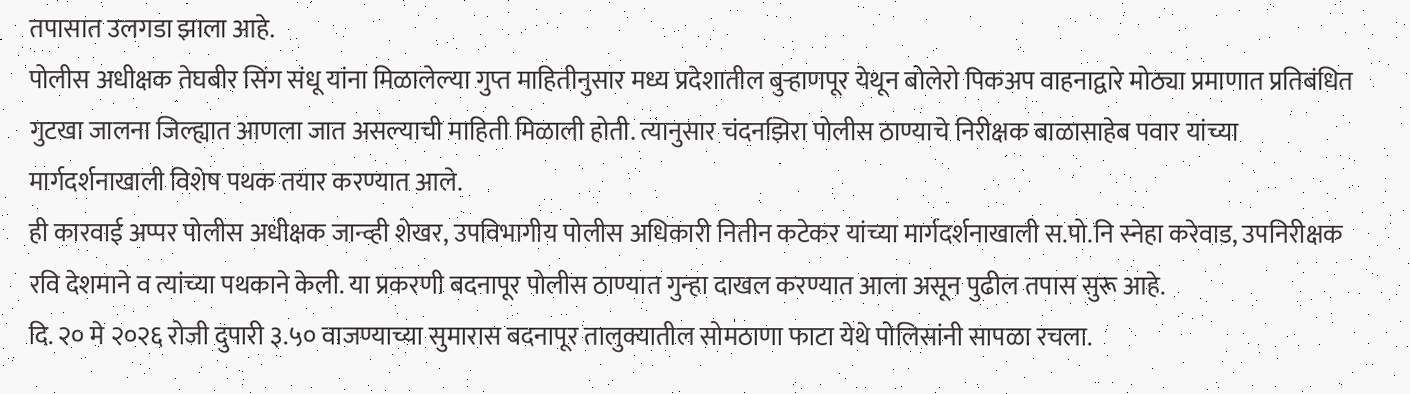तपासात उलगडा झाला आहे.
पोलीस अधीक्षक तेघबीर सिंग संधू यांना मिळालेल्या गुप्त माहितीनुसार मध्य प्रदेशातील बुऱ्हाणपूर येथून बोलेरो पिकअप वाहनाद्वारे मोठ्या प्रमाणात प्रतिबंधित गुटखा जालना जिल्ह्यात आणला जात असल्याची माहिती मिळाली होती. त्यानुसार चंदनझिरा पोलीस ठाण्याचे निरीक्षक बाळासाहेब पवार यांच्या मार्गदर्शनाखाली विशेष पथक तयार करण्यात आले.
ही कारवाई अप्पर पोलीस अधीक्षक जान्व्ही शेखर, उपविभागीय पोलीस अधिकारी नितीन कटेकर यांच्या मार्गदर्शनाखाली स.पो.नि स्नेहा करेवाड, उपनिरीक्षक रवि देशमाने व त्यांच्या पथकाने केली. या प्रकरणी बदनापूर पोलीस ठाण्यात गुन्हा दाखल करण्यात आला असून पुढील तपास सुरू आहे.
दि. २० मे २०२६ रोजी दुपारी ३.५० वाजण्याच्या सुमारास बदनापूर तालुक्यातील सोमठाणा फाटा येथे पोलिसांनी सापळा रचला.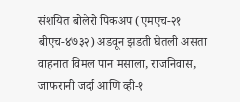संशयित बोलेरो पिकअप (एमएच-२१ बीएच-४७३२) अडवून झडती घेतली असता वाहनात विमल पान मसाला, राजनिवास, जाफरानी जर्दा आणि व्ही-१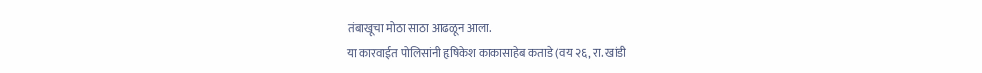तंबाखूचा मोठा साठा आढळून आला.
या कारवाईत पोलिसांनी हृषिकेश काकासाहेब कताडे (वय २६, रा. खांडी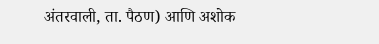अंतरवाली, ता. पैठण) आणि अशोक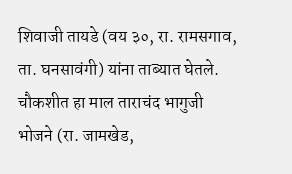शिवाजी तायडे (वय ३०, रा. रामसगाव, ता. घनसावंगी) यांना ताब्यात घेतले. चौकशीत हा माल ताराचंद भागुजी भोजने (रा. जामखेड,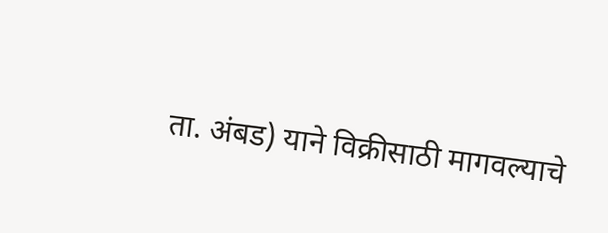ता. अंबड) याने विक्रीसाठी मागवल्याचे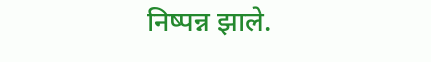निष्पन्न झाले.